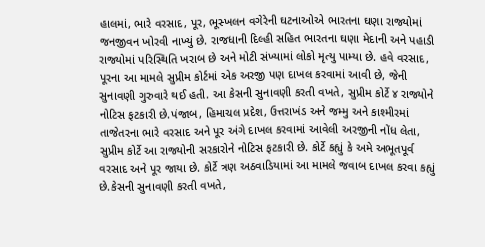હાલમાં, ભારે વરસાદ, પૂર, ભૂસ્ખલન વગેરેની ઘટનાઓએ ભારતના ઘણા રાજ્યોમાં જનજીવન ખોરવી નાખ્યું છે. રાજધાની દિલ્હી સહિત ભારતના ઘણા મેદાની અને પહાડી રાજ્યોમાં પરિસ્થિતિ ખરાબ છે અને મોટી સંખ્યામાં લોકો મૃત્યુ પામ્યા છે. હવે વરસાદ, પૂરના આ મામલે સુપ્રીમ કોર્ટમાં એક અરજી પણ દાખલ કરવામાં આવી છે, જેની સુનાવણી ગુરુવારે થઈ હતી. આ કેસની સુનાવણી કરતી વખતે, સુપ્રીમ કોર્ટે ૪ રાજ્યોને નોટિસ ફટકારી છે.પંજાબ, હિમાચલ પ્રદેશ, ઉત્તરાખંડ અને જમ્મુ અને કાશ્મીરમાં તાજેતરના ભારે વરસાદ અને પૂર અંગે દાખલ કરવામાં આવેલી અરજીની નોંધ લેતા, સુપ્રીમ કોર્ટે આ રાજ્યોની સરકારોને નોટિસ ફટકારી છે. કોર્ટે કહ્યું કે અમે અભૂતપૂર્વ વરસાદ અને પૂર જાયા છે. કોર્ટે ત્રણ અઠવાડિયામાં આ મામલે જવાબ દાખલ કરવા કહ્યું છે.કેસની સુનાવણી કરતી વખતે,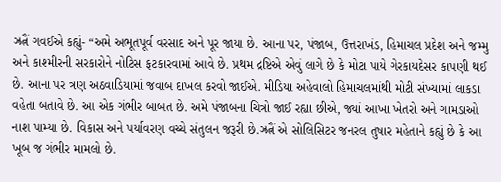ઝ્રત્નૈં ગવઈએ કહ્યું- “અમે અભૂતપૂર્વ વરસાદ અને પૂર જાયા છે. આના પર, પંજાબ, ઉત્તરાખંડ, હિમાચલ પ્રદેશ અને જમ્મુ અને કાશ્મીરની સરકારોને નોટિસ ફટકારવામાં આવે છે. પ્રથમ દ્રષ્ટિએ એવું લાગે છે કે મોટા પાયે ગેરકાયદેસર કાપણી થઈ છે. આના પર ત્રણ અઠવાડિયામાં જવાબ દાખલ કરવો જાઈએ. મીડિયા અહેવાલો હિમાચલમાંથી મોટી સંખ્યામાં લાકડા વહેતા બતાવે છે. આ એક ગંભીર બાબત છે. અમે પંજાબના ચિત્રો જાઈ રહ્યા છીએ, જ્યાં આખા ખેતરો અને ગામડાઓ નાશ પામ્યા છે. વિકાસ અને પર્યાવરણ વચ્ચે સંતુલન જરૂરી છે.ઝ્રત્નૈં એ સોલિસિટર જનરલ તુષાર મહેતાને કહ્યું છે કે આ ખૂબ જ ગંભીર મામલો છે.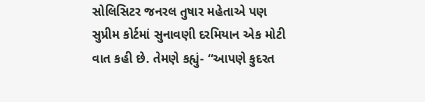સોલિસિટર જનરલ તુષાર મહેતાએ પણ સુપ્રીમ કોર્ટમાં સુનાવણી દરમિયાન એક મોટી વાત કહી છે. તેમણે કહ્યું- “આપણે કુદરત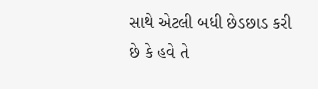સાથે એટલી બધી છેડછાડ કરી છે કે હવે તે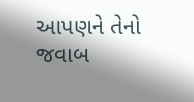આપણને તેનો જવાબ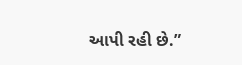આપી રહી છે.”